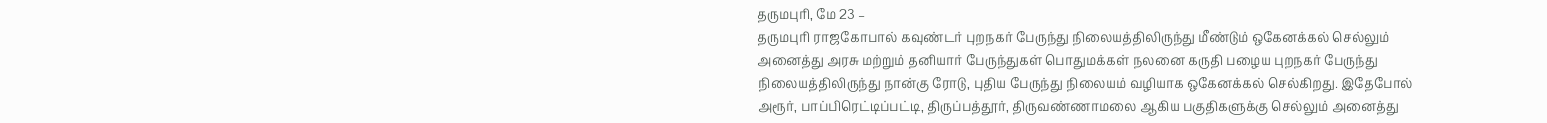தருமபுரி, மே 23 –
தருமபுரி ராஜகோபால் கவுண்டர் புறநகர் பேருந்து நிலையத்திலிருந்து மீண்டும் ஒகேனக்கல் செல்லும் அனைத்து அரசு மற்றும் தனியார் பேருந்துகள் பொதுமக்கள் நலனை கருதி பழைய புறநகர் பேருந்து நிலையத்திலிருந்து நான்கு ரோடு, புதிய பேருந்து நிலையம் வழியாக ஒகேனக்கல் செல்கிறது. இதேபோல் அரூர், பாப்பிரெட்டிப்பட்டி, திருப்பத்தூர், திருவண்ணாமலை ஆகிய பகுதிகளுக்கு செல்லும் அனைத்து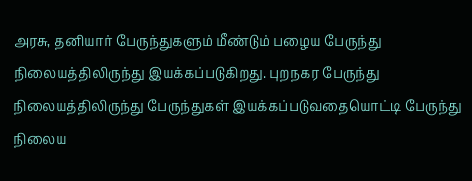அரசு, தனியார் பேருந்துகளும் மீண்டும் பழைய பேருந்து நிலையத்திலிருந்து இயக்கப்படுகிறது. புறநகர பேருந்து நிலையத்திலிருந்து பேருந்துகள் இயக்கப்படுவதையொட்டி பேருந்து நிலைய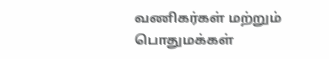வணிகர்கள் மற்றும் பொதுமக்கள்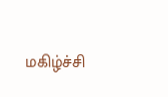மகிழ்ச்சி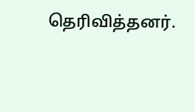தெரிவித்தனர்.